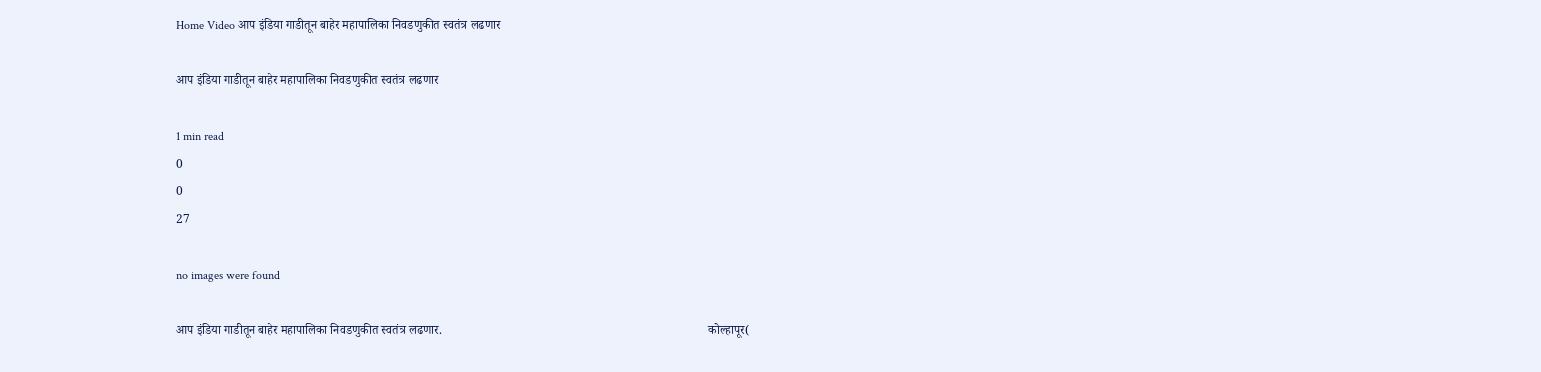Home Video आप इंडिया गाडीतून बाहेर महापालिका निवडणुकीत स्वतंत्र लढणार

आप इंडिया गाडीतून बाहेर महापालिका निवडणुकीत स्वतंत्र लढणार

1 min read
0
0
27

no images were found

आप इंडिया गाडीतून बाहेर महापालिका निवडणुकीत स्वतंत्र लढणार.                                                                                     कोल्हापूर(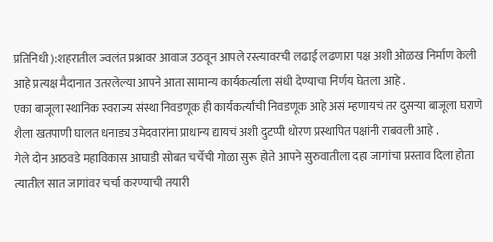प्रतिनिधी ):शहरातील ज्वलंत प्रश्नावर आवाज उठवून आपले रस्त्यावरची लढाई लढणारा पक्ष अशी ओळख निर्माण केली आहे प्रत्यक्ष मैदानात उतरलेल्या आपने आता सामान्य कार्यकर्त्याला संधी देण्याचा निर्णय घेतला आहे .                                                          एका बाजूला स्थानिक स्वराज्य संस्था निवडणूक ही कार्यकर्त्यांची निवडणूक आहे असं म्हणायचं तर दुसऱ्या बाजूला घराणे शैला खतपाणी घालत धनाड्य उमेदवारांना प्राधान्य द्यायचं अशी दुटप्पी धोरण प्रस्थापित पक्षांनी राबवली आहे .                                              गेले दोन आठवडे महाविकास आघाडी सोबत चर्चेची गोळा सुरू होते आपने सुरुवातीला दहा जागांचा प्रस्ताव दिला होता त्यातील सात जागांवर चर्चा करण्याची तयारी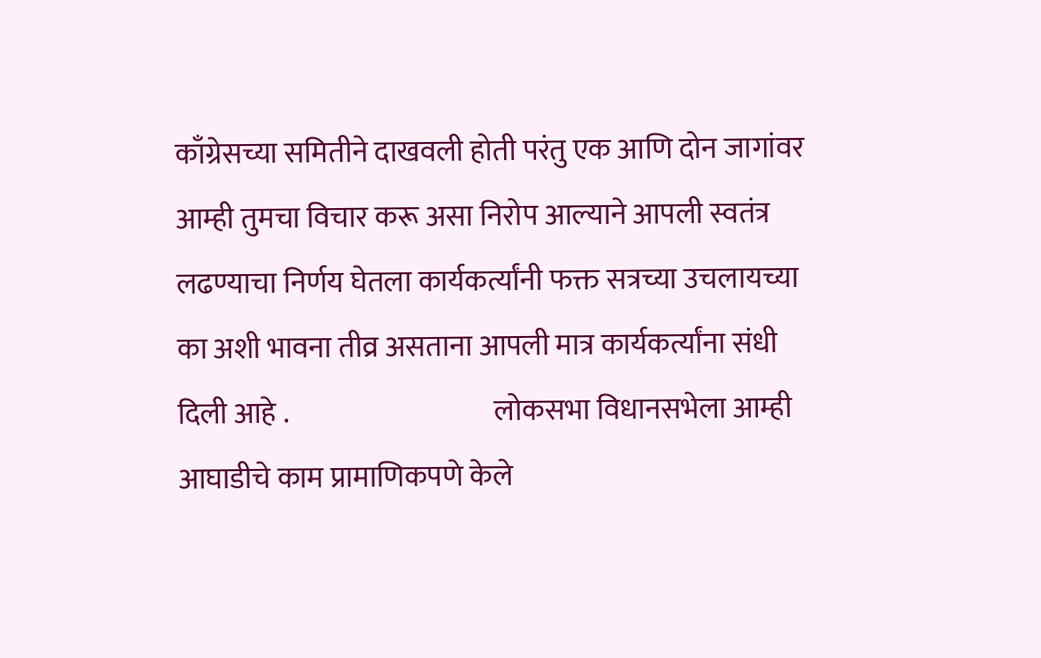काँग्रेसच्या समितीने दाखवली होती परंतु एक आणि दोन जागांवर आम्ही तुमचा विचार करू असा निरोप आल्याने आपली स्वतंत्र लढण्याचा निर्णय घेतला कार्यकर्त्यांनी फक्त सत्रच्या उचलायच्या का अशी भावना तीव्र असताना आपली मात्र कार्यकर्त्यांना संधी दिली आहे .                                    लोकसभा विधानसभेला आम्ही आघाडीचे काम प्रामाणिकपणे केले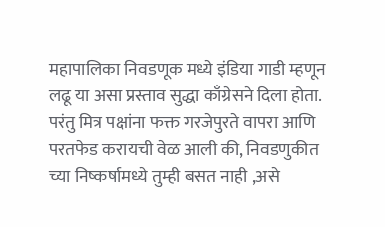महापालिका निवडणूक मध्ये इंडिया गाडी म्हणून लढू या असा प्रस्ताव सुद्धा काँग्रेसने दिला होता. परंतु मित्र पक्षांना फक्त गरजेपुरते वापरा आणि परतफेड करायची वेळ आली की, निवडणुकीत च्या निष्कर्षामध्ये तुम्ही बसत नाही ,असे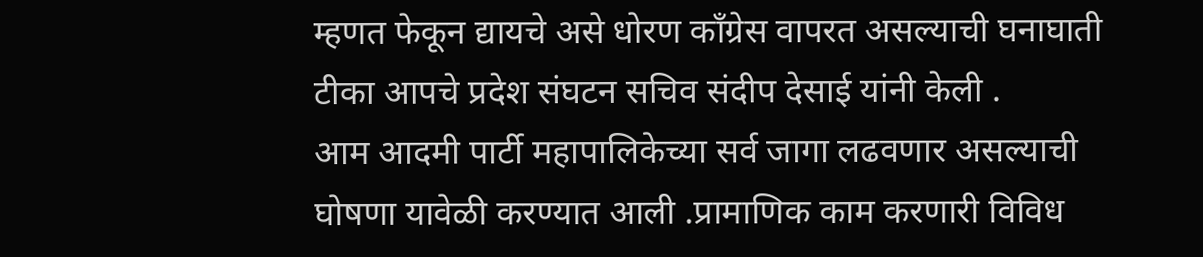म्हणत फेकून द्यायचे असे धोरण काँग्रेस वापरत असल्याची घनाघाती टीका आपचे प्रदेश संघटन सचिव संदीप देसाई यांनी केली .                                                     आम आदमी पार्टी महापालिकेच्या सर्व जागा लढवणार असल्याची घोषणा यावेळी करण्यात आली .प्रामाणिक काम करणारी विविध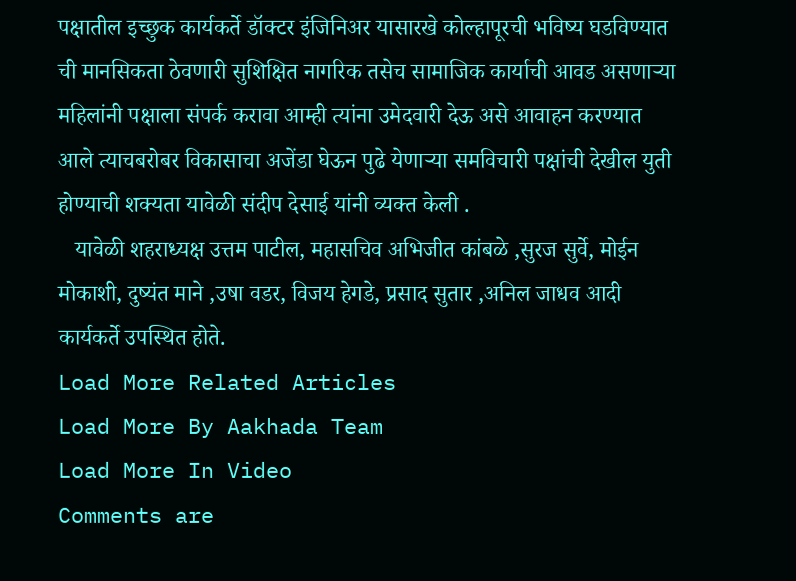पक्षातील इच्छुक कार्यकर्ते डॉक्टर इंजिनिअर यासारखे कोल्हापूरची भविष्य घडविण्यात ची मानसिकता ठेवणारी सुशिक्षित नागरिक तसेच सामाजिक कार्याची आवड असणाऱ्या महिलांनी पक्षाला संपर्क करावा आम्ही त्यांना उमेदवारी देऊ असे आवाहन करण्यात आले त्याचबरोबर विकासाचा अजेंडा घेऊन पुढे येणाऱ्या समविचारी पक्षांची देखील युती होण्याची शक्यता यावेळी संदीप देसाई यांनी व्यक्त केली .
   यावेळी शहराध्यक्ष उत्तम पाटील, महासचिव अभिजीत कांबळे ,सुरज सुर्वे, मोईन मोकाशी, दुष्यंत माने ,उषा वडर, विजय हेगडे, प्रसाद सुतार ,अनिल जाधव आदी कार्यकर्ते उपस्थित होते.
Load More Related Articles
Load More By Aakhada Team
Load More In Video
Comments are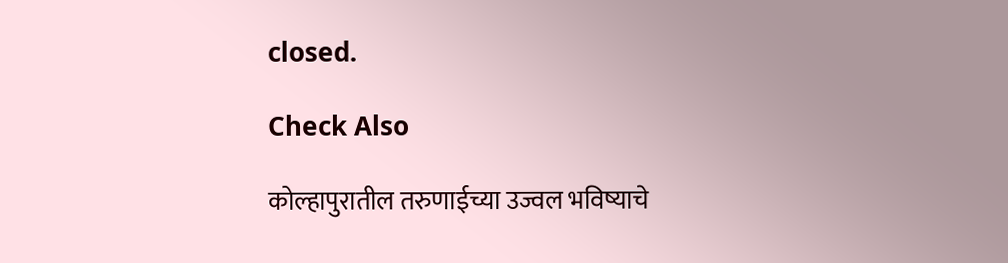closed.

Check Also

कोल्हापुरातील तरुणाईच्या उज्वल भविष्याचे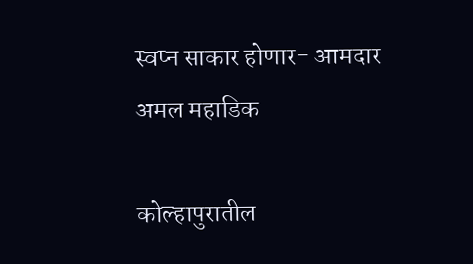स्वप्न साकार होणार- आमदार अमल महाडिक

कोल्हापुरातील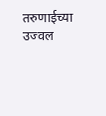तरुणाईच्या उज्वल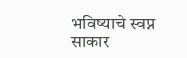भविष्याचे स्वप्न साकार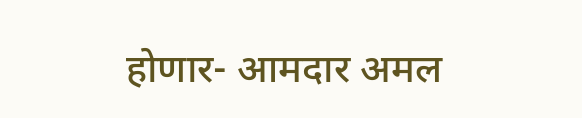होणार- आमदार अमल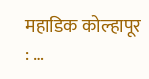महाडिक कोल्हापूर : …